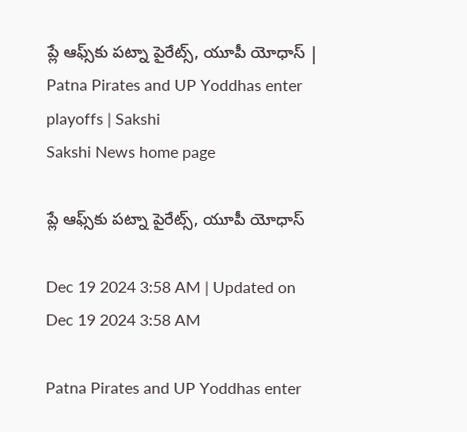ప్లే ఆఫ్స్‌కు పట్నా పైరేట్స్, యూపీ యోధాస్‌ | Patna Pirates and UP Yoddhas enter playoffs | Sakshi
Sakshi News home page

ప్లే ఆఫ్స్‌కు పట్నా పైరేట్స్, యూపీ యోధాస్‌

Dec 19 2024 3:58 AM | Updated on Dec 19 2024 3:58 AM

Patna Pirates and UP Yoddhas enter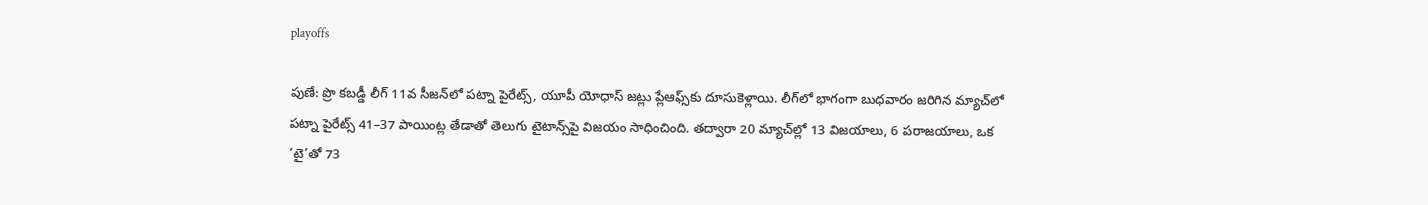playoffs

పుణే: ప్రొ కబడ్డీ లీగ్‌ 11వ సీజన్‌లో పట్నా పైరేట్స్, యూపీ యోధాస్‌ జట్లు ప్లేఆఫ్స్‌కు దూసుకెళ్లాయి. లీగ్‌లో భాగంగా బుధవారం జరిగిన మ్యాచ్‌లో పట్నా పైరేట్స్‌ 41–37 పాయింట్ల తేడాతో తెలుగు టైటాన్స్‌పై విజయం సాధించింది. తద్వారా 20 మ్యాచ్‌ల్లో 13 విజయాలు, 6 పరాజయాలు, ఒక ‘టై’తో 73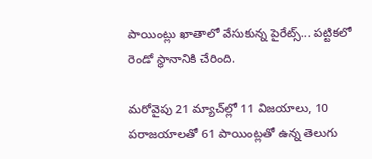పాయింట్లు ఖాతాలో వేసుకున్న పైరేట్స్‌... పట్టికలో రెండో స్థానానికి చేరింది.

మరోవైపు 21 మ్యాచ్‌ల్లో 11 విజయాలు, 10 పరాజయాలతో 61 పాయింట్లతో ఉన్న తెలుగు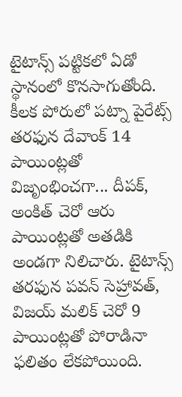టైటాన్స్‌ పట్టికలో ఏడో స్థానంలో కొనసాగుతోంది. కీలక పోరులో పట్నా పైరేట్స్‌ తరఫున దేవాంక్‌ 14 పాయింట్లతో విజృంభించగా... దీపక్, అంకిత్‌ చెరో ఆరు పాయింట్లతో అతడికి అండగా నిలిచారు. టైటాన్స్‌ తరఫున పవన్‌ సెహ్రావత్, విజయ్‌ మలిక్‌ చెరో 9 పాయింట్లతో పోరాడినా ఫలితం లేకపోయింది.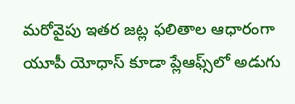మరోవైపు ఇతర జట్ల ఫలితాల ఆధారంగా యూపీ యోధాస్‌ కూడా ప్లేఆఫ్స్‌లో అడుగు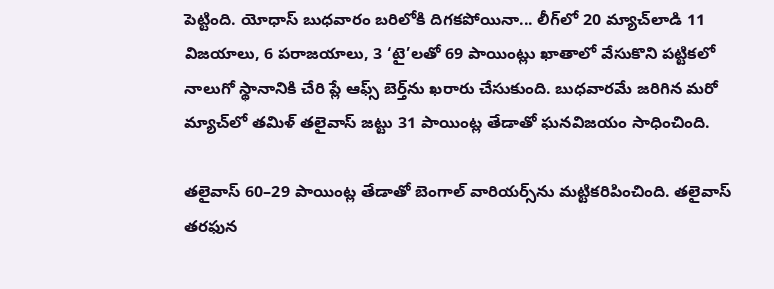పెట్టింది. యోధాస్‌ బుధవారం బరిలోకి దిగకపోయినా... లీగ్‌లో 20 మ్యాచ్‌లాడి 11 విజయాలు, 6 పరాజయాలు, 3 ‘టై’లతో 69 పాయింట్లు ఖాతాలో వేసుకొని పట్టికలో నాలుగో స్థానానికి చేరి ప్లే ఆఫ్స్‌ బెర్త్‌ను ఖరారు చేసుకుంది. బుధవారమే జరిగిన మరో మ్యాచ్‌లో తమిళ్‌ తలైవాస్‌ జట్టు 31 పాయింట్ల తేడాతో ఘనవిజయం సాధించింది.

తలైవాస్‌ 60–29 పాయింట్ల తేడాతో బెంగాల్‌ వారియర్స్‌ను మట్టికరిపించింది. తలైవాస్‌ తరఫున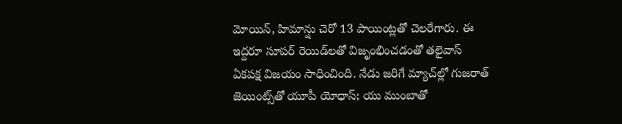మోయిన్, హిమాన్షు చెరో 13 పాయింట్లతో చెలరేగారు. ఈ ఇద్దరూ సూపర్‌ రెయిడ్‌లతో విజృంభించడంతో తలైవాస్‌ ఏకపక్ష విజయం సాధించింది. నేడు జరిగే మ్యాచ్‌ల్లో గుజరాత్‌ జెయింట్స్‌తో యూపీ యోధాస్‌; యు ముంబాతో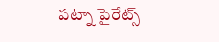పట్నా పైరేట్స్‌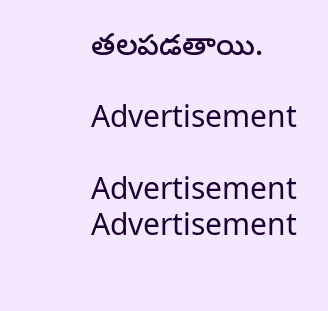తలపడతాయి.

Advertisement

Advertisement
Advertisement